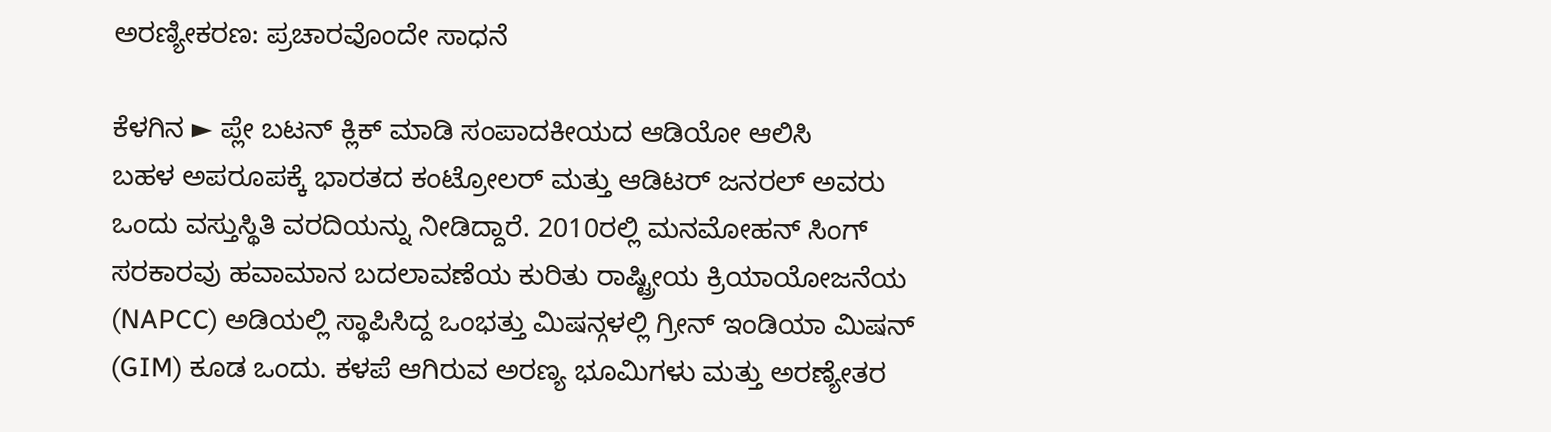ಅರಣ್ಯೀಕರಣ: ಪ್ರಚಾರವೊಂದೇ ಸಾಧನೆ

ಕೆಳಗಿನ ► ಪ್ಲೇ ಬಟನ್ ಕ್ಲಿಕ್ ಮಾಡಿ ಸಂಪಾದಕೀಯದ ಆಡಿಯೋ ಆಲಿಸಿ
ಬಹಳ ಅಪರೂಪಕ್ಕೆ ಭಾರತದ ಕಂಟ್ರೋಲರ್ ಮತ್ತು ಆಡಿಟರ್ ಜನರಲ್ ಅವರು ಒಂದು ವಸ್ತುಸ್ಥಿತಿ ವರದಿಯನ್ನು ನೀಡಿದ್ದಾರೆ. 2010ರಲ್ಲಿ ಮನಮೋಹನ್ ಸಿಂಗ್ ಸರಕಾರವು ಹವಾಮಾನ ಬದಲಾವಣೆಯ ಕುರಿತು ರಾಷ್ಟ್ರೀಯ ಕ್ರಿಯಾಯೋಜನೆಯ (NAPCC) ಅಡಿಯಲ್ಲಿ ಸ್ಥಾಪಿಸಿದ್ದ ಒಂಭತ್ತು ಮಿಷನ್ಗಳಲ್ಲಿ ಗ್ರೀನ್ ಇಂಡಿಯಾ ಮಿಷನ್ (GIM) ಕೂಡ ಒಂದು. ಕಳಪೆ ಆಗಿರುವ ಅರಣ್ಯ ಭೂಮಿಗಳು ಮತ್ತು ಅರಣ್ಯೇತರ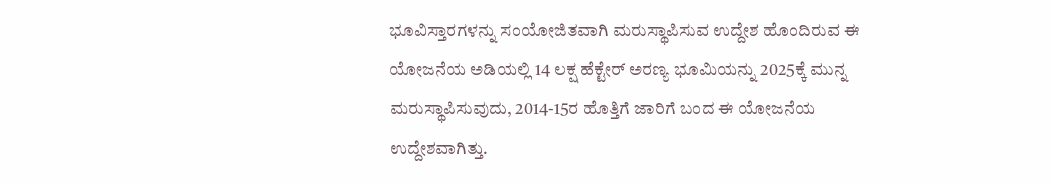ಭೂವಿಸ್ತಾರಗಳನ್ನು ಸಂಯೋಜಿತವಾಗಿ ಮರುಸ್ಥಾಪಿಸುವ ಉದ್ದೇಶ ಹೊಂದಿರುವ ಈ ಯೋಜನೆಯ ಅಡಿಯಲ್ಲಿ 14 ಲಕ್ಷ ಹೆಕ್ಟೇರ್ ಅರಣ್ಯ ಭೂಮಿಯನ್ನು 2025ಕ್ಕೆ ಮುನ್ನ ಮರುಸ್ಥಾಪಿಸುವುದು, 2014-15ರ ಹೊತ್ತಿಗೆ ಜಾರಿಗೆ ಬಂದ ಈ ಯೋಜನೆಯ ಉದ್ದೇಶವಾಗಿತ್ತು.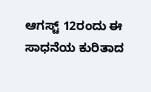ಆಗಸ್ಟ್ 12ರಂದು ಈ ಸಾಧನೆಯ ಕುರಿತಾದ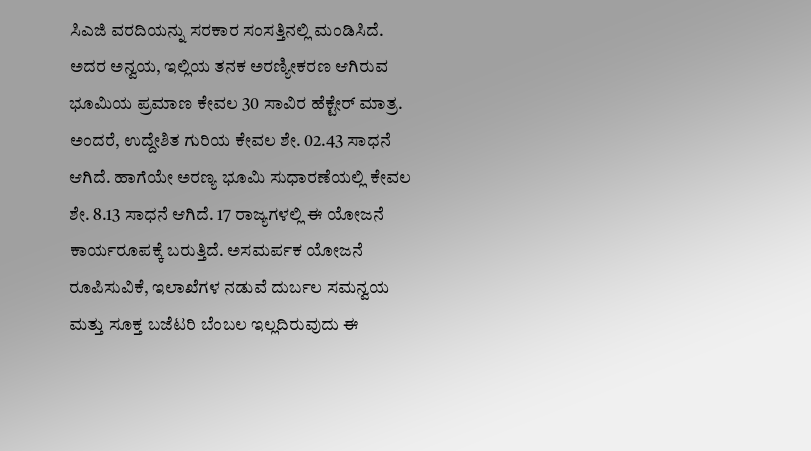ಸಿಎಜಿ ವರದಿಯನ್ನು ಸರಕಾರ ಸಂಸತ್ತಿನಲ್ಲಿ ಮಂಡಿಸಿದೆ. ಅದರ ಅನ್ವಯ, ಇಲ್ಲಿಯ ತನಕ ಅರಣ್ಯೀಕರಣ ಆಗಿರುವ ಭೂಮಿಯ ಪ್ರಮಾಣ ಕೇವಲ 30 ಸಾವಿರ ಹೆಕ್ಟೇರ್ ಮಾತ್ರ. ಅಂದರೆ, ಉದ್ದೇಶಿತ ಗುರಿಯ ಕೇವಲ ಶೇ. 02.43 ಸಾಧನೆ ಆಗಿದೆ. ಹಾಗೆಯೇ ಅರಣ್ಯ ಭೂಮಿ ಸುಧಾರಣೆಯಲ್ಲಿ ಕೇವಲ ಶೇ. 8.13 ಸಾಧನೆ ಆಗಿದೆ. 17 ರಾಜ್ಯಗಳಲ್ಲಿ ಈ ಯೋಜನೆ ಕಾರ್ಯರೂಪಕ್ಕೆ ಬರುತ್ತಿದೆ. ಅಸಮರ್ಪಕ ಯೋಜನೆ ರೂಪಿಸುವಿಕೆ, ಇಲಾಖೆಗಳ ನಡುವೆ ದುರ್ಬಲ ಸಮನ್ವಯ ಮತ್ತು ಸೂಕ್ತ ಬಜೆಟರಿ ಬೆಂಬಲ ಇಲ್ಲದಿರುವುದು ಈ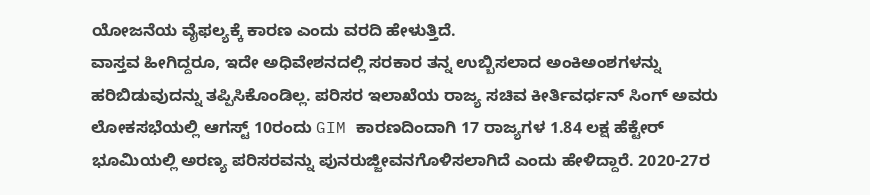ಯೋಜನೆಯ ವೈಫಲ್ಯಕ್ಕೆ ಕಾರಣ ಎಂದು ವರದಿ ಹೇಳುತ್ತಿದೆ.
ವಾಸ್ತವ ಹೀಗಿದ್ದರೂ, ಇದೇ ಅಧಿವೇಶನದಲ್ಲಿ ಸರಕಾರ ತನ್ನ ಉಬ್ಬಿಸಲಾದ ಅಂಕಿಅಂಶಗಳನ್ನು ಹರಿಬಿಡುವುದನ್ನು ತಪ್ಪಿಸಿಕೊಂಡಿಲ್ಲ. ಪರಿಸರ ಇಲಾಖೆಯ ರಾಜ್ಯ ಸಚಿವ ಕೀರ್ತಿವರ್ಧನ್ ಸಿಂಗ್ ಅವರು ಲೋಕಸಭೆಯಲ್ಲಿ ಆಗಸ್ಟ್ 10ರಂದು GIM ಕಾರಣದಿಂದಾಗಿ 17 ರಾಜ್ಯಗಳ 1.84 ಲಕ್ಷ ಹೆಕ್ಟೇರ್ ಭೂಮಿಯಲ್ಲಿ ಅರಣ್ಯ ಪರಿಸರವನ್ನು ಪುನರುಜ್ಜೀವನಗೊಳಿಸಲಾಗಿದೆ ಎಂದು ಹೇಳಿದ್ದಾರೆ. 2020-27ರ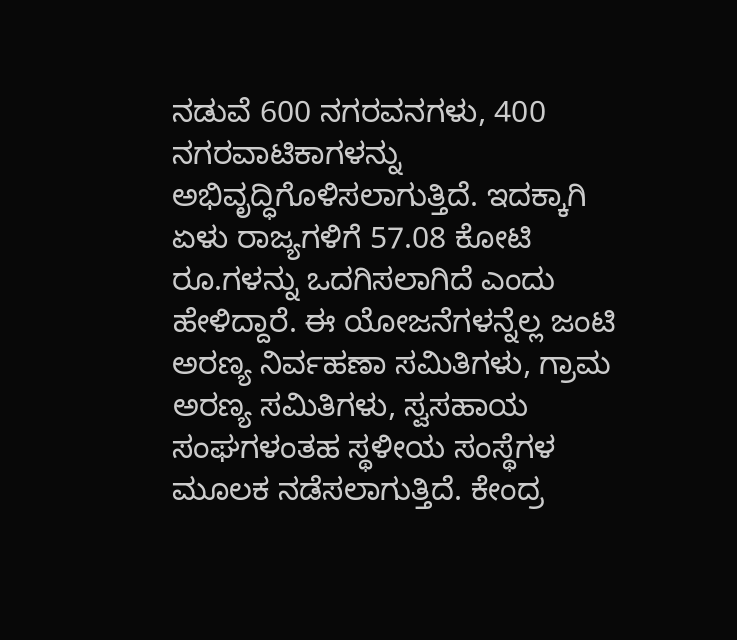ನಡುವೆ 600 ನಗರವನಗಳು, 400 ನಗರವಾಟಿಕಾಗಳನ್ನು ಅಭಿವೃದ್ಧಿಗೊಳಿಸಲಾಗುತ್ತಿದೆ. ಇದಕ್ಕಾಗಿ ಏಳು ರಾಜ್ಯಗಳಿಗೆ 57.08 ಕೋಟಿ ರೂ.ಗಳನ್ನು ಒದಗಿಸಲಾಗಿದೆ ಎಂದು ಹೇಳಿದ್ದಾರೆ. ಈ ಯೋಜನೆಗಳನ್ನೆಲ್ಲ ಜಂಟಿ ಅರಣ್ಯ ನಿರ್ವಹಣಾ ಸಮಿತಿಗಳು, ಗ್ರಾಮ ಅರಣ್ಯ ಸಮಿತಿಗಳು, ಸ್ವಸಹಾಯ ಸಂಘಗಳಂತಹ ಸ್ಥಳೀಯ ಸಂಸ್ಥೆಗಳ ಮೂಲಕ ನಡೆಸಲಾಗುತ್ತಿದೆ. ಕೇಂದ್ರ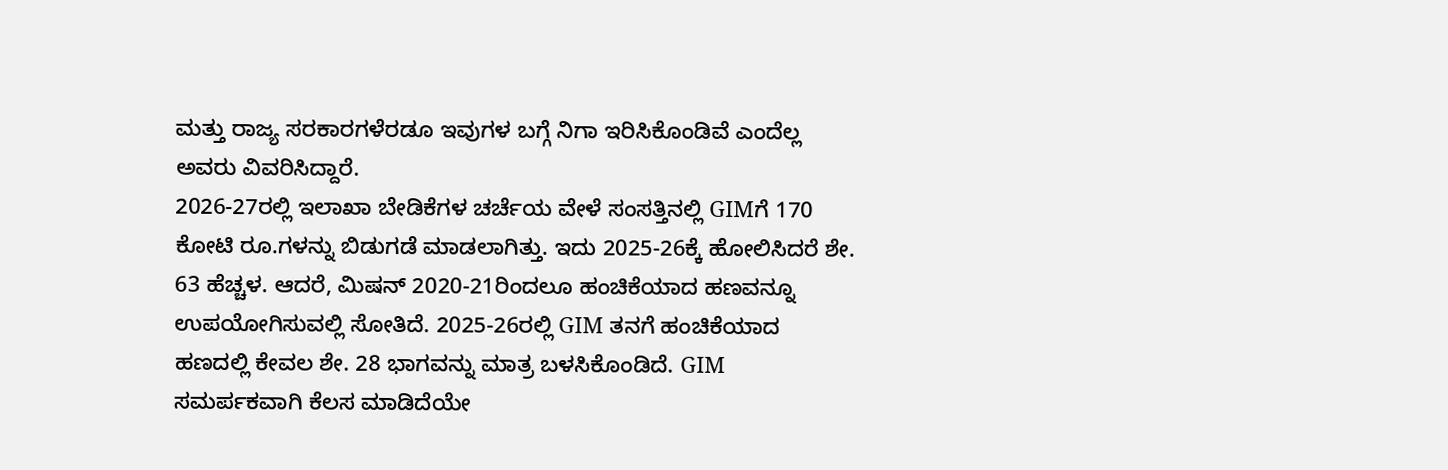ಮತ್ತು ರಾಜ್ಯ ಸರಕಾರಗಳೆರಡೂ ಇವುಗಳ ಬಗ್ಗೆ ನಿಗಾ ಇರಿಸಿಕೊಂಡಿವೆ ಎಂದೆಲ್ಲ ಅವರು ವಿವರಿಸಿದ್ದಾರೆ.
2026-27ರಲ್ಲಿ ಇಲಾಖಾ ಬೇಡಿಕೆಗಳ ಚರ್ಚೆಯ ವೇಳೆ ಸಂಸತ್ತಿನಲ್ಲಿ GIMಗೆ 170 ಕೋಟಿ ರೂ.ಗಳನ್ನು ಬಿಡುಗಡೆ ಮಾಡಲಾಗಿತ್ತು. ಇದು 2025-26ಕ್ಕೆ ಹೋಲಿಸಿದರೆ ಶೇ. 63 ಹೆಚ್ಚಳ. ಆದರೆ, ಮಿಷನ್ 2020-21ರಿಂದಲೂ ಹಂಚಿಕೆಯಾದ ಹಣವನ್ನೂ ಉಪಯೋಗಿಸುವಲ್ಲಿ ಸೋತಿದೆ. 2025-26ರಲ್ಲಿ GIM ತನಗೆ ಹಂಚಿಕೆಯಾದ ಹಣದಲ್ಲಿ ಕೇವಲ ಶೇ. 28 ಭಾಗವನ್ನು ಮಾತ್ರ ಬಳಸಿಕೊಂಡಿದೆ. GIM ಸಮರ್ಪಕವಾಗಿ ಕೆಲಸ ಮಾಡಿದೆಯೇ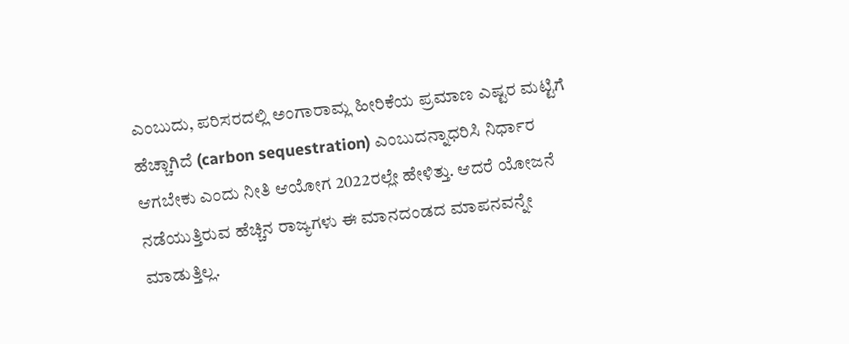ಎಂಬುದು, ಪರಿಸರದಲ್ಲಿ ಅಂಗಾರಾಮ್ಲ ಹೀರಿಕೆಯ ಪ್ರಮಾಣ ಎಷ್ಟರ ಮಟ್ಟಿಗೆ ಹೆಚ್ಚಾಗಿದೆ (carbon sequestration) ಎಂಬುದನ್ನಾಧರಿಸಿ ನಿರ್ಧಾರ ಆಗಬೇಕು ಎಂದು ನೀತಿ ಆಯೋಗ 2022ರಲ್ಲೇ ಹೇಳಿತ್ತು. ಆದರೆ ಯೋಜನೆ ನಡೆಯುತ್ತಿರುವ ಹೆಚ್ಚಿನ ರಾಜ್ಯಗಳು ಈ ಮಾನದಂಡದ ಮಾಪನವನ್ನೇ ಮಾಡುತ್ತಿಲ್ಲ.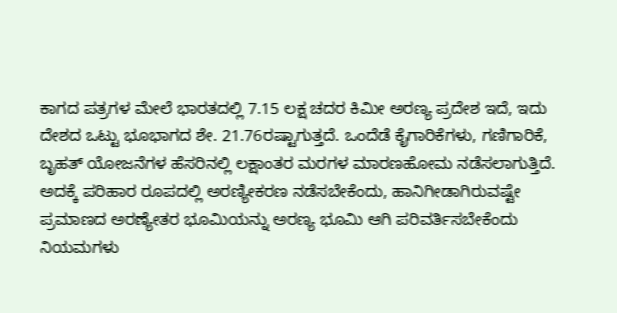ಕಾಗದ ಪತ್ರಗಳ ಮೇಲೆ ಭಾರತದಲ್ಲಿ 7.15 ಲಕ್ಷ ಚದರ ಕಿಮೀ ಅರಣ್ಯ ಪ್ರದೇಶ ಇದೆ, ಇದು ದೇಶದ ಒಟ್ಟು ಭೂಭಾಗದ ಶೇ. 21.76ರಷ್ಟಾಗುತ್ತದೆ. ಒಂದೆಡೆ ಕೈಗಾರಿಕೆಗಳು, ಗಣಿಗಾರಿಕೆ, ಬೃಹತ್ ಯೋಜನೆಗಳ ಹೆಸರಿನಲ್ಲಿ ಲಕ್ಷಾಂತರ ಮರಗಳ ಮಾರಣಹೋಮ ನಡೆಸಲಾಗುತ್ತಿದೆ. ಅದಕ್ಕೆ ಪರಿಹಾರ ರೂಪದಲ್ಲಿ ಅರಣ್ಯೀಕರಣ ನಡೆಸಬೇಕೆಂದು, ಹಾನಿಗೀಡಾಗಿರುವಷ್ಟೇ ಪ್ರಮಾಣದ ಅರಣ್ಯೇತರ ಭೂಮಿಯನ್ನು ಅರಣ್ಯ ಭೂಮಿ ಆಗಿ ಪರಿವರ್ತಿಸಬೇಕೆಂದು ನಿಯಮಗಳು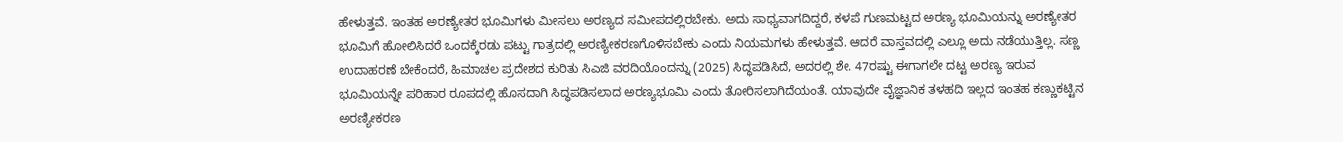ಹೇಳುತ್ತವೆ. ಇಂತಹ ಅರಣ್ಯೇತರ ಭೂಮಿಗಳು ಮೀಸಲು ಅರಣ್ಯದ ಸಮೀಪದಲ್ಲಿರಬೇಕು. ಅದು ಸಾಧ್ಯವಾಗದಿದ್ದರೆ, ಕಳಪೆ ಗುಣಮಟ್ಟದ ಅರಣ್ಯ ಭೂಮಿಯನ್ನು ಅರಣ್ಯೇತರ ಭೂಮಿಗೆ ಹೋಲಿಸಿದರೆ ಒಂದಕ್ಕೆರಡು ಪಟ್ಟು ಗಾತ್ರದಲ್ಲಿ ಅರಣ್ಯೀಕರಣಗೊಳಿಸಬೇಕು ಎಂದು ನಿಯಮಗಳು ಹೇಳುತ್ತವೆ. ಆದರೆ ವಾಸ್ತವದಲ್ಲಿ ಎಲ್ಲೂ ಅದು ನಡೆಯುತ್ತಿಲ್ಲ. ಸಣ್ಣ ಉದಾಹರಣೆ ಬೇಕೆಂದರೆ, ಹಿಮಾಚಲ ಪ್ರದೇಶದ ಕುರಿತು ಸಿಎಜಿ ವರದಿಯೊಂದನ್ನು (2025) ಸಿದ್ಧಪಡಿಸಿದೆ, ಅದರಲ್ಲಿ ಶೇ. 47ರಷ್ಟು ಈಗಾಗಲೇ ದಟ್ಟ ಅರಣ್ಯ ಇರುವ ಭೂಮಿಯನ್ನೇ ಪರಿಹಾರ ರೂಪದಲ್ಲಿ ಹೊಸದಾಗಿ ಸಿದ್ಧಪಡಿಸಲಾದ ಅರಣ್ಯಭೂಮಿ ಎಂದು ತೋರಿಸಲಾಗಿದೆಯಂತೆ. ಯಾವುದೇ ವೈಜ್ಞಾನಿಕ ತಳಹದಿ ಇಲ್ಲದ ಇಂತಹ ಕಣ್ಣುಕಟ್ಟಿನ ಅರಣ್ಯೀಕರಣ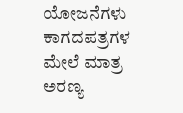ಯೋಜನೆಗಳು ಕಾಗದಪತ್ರಗಳ ಮೇಲೆ ಮಾತ್ರ ಅರಣ್ಯ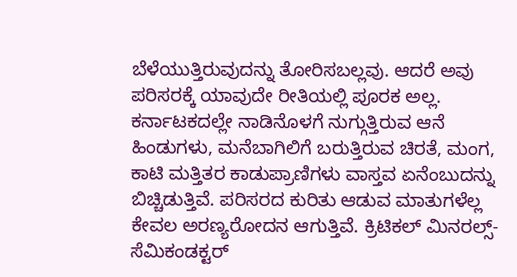ಬೆಳೆಯುತ್ತಿರುವುದನ್ನು ತೋರಿಸಬಲ್ಲವು. ಆದರೆ ಅವು ಪರಿಸರಕ್ಕೆ ಯಾವುದೇ ರೀತಿಯಲ್ಲಿ ಪೂರಕ ಅಲ್ಲ.
ಕರ್ನಾಟಕದಲ್ಲೇ ನಾಡಿನೊಳಗೆ ನುಗ್ಗುತ್ತಿರುವ ಆನೆ ಹಿಂಡುಗಳು, ಮನೆಬಾಗಿಲಿಗೆ ಬರುತ್ತಿರುವ ಚಿರತೆ, ಮಂಗ, ಕಾಟಿ ಮತ್ತಿತರ ಕಾಡುಪ್ರಾಣಿಗಳು ವಾಸ್ತವ ಏನೆಂಬುದನ್ನು ಬಿಚ್ಚಿಡುತ್ತಿವೆ. ಪರಿಸರದ ಕುರಿತು ಆಡುವ ಮಾತುಗಳೆಲ್ಲ ಕೇವಲ ಅರಣ್ಯರೋದನ ಆಗುತ್ತಿವೆ. ಕ್ರಿಟಿಕಲ್ ಮಿನರಲ್ಸ್-ಸೆಮಿಕಂಡಕ್ಟರ್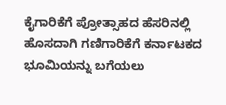ಕೈಗಾರಿಕೆಗೆ ಪ್ರೋತ್ಸಾಹದ ಹೆಸರಿನಲ್ಲಿ ಹೊಸದಾಗಿ ಗಣಿಗಾರಿಕೆಗೆ ಕರ್ನಾಟಕದ ಭೂಮಿಯನ್ನು ಬಗೆಯಲು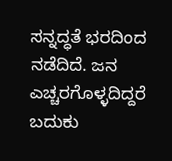ಸನ್ನದ್ಧತೆ ಭರದಿಂದ ನಡೆದಿದೆ. ಜನ ಎಚ್ಚರಗೊಳ್ಳದಿದ್ದರೆ ಬದುಕು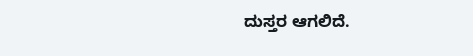ದುಸ್ತರ ಆಗಲಿದೆ.